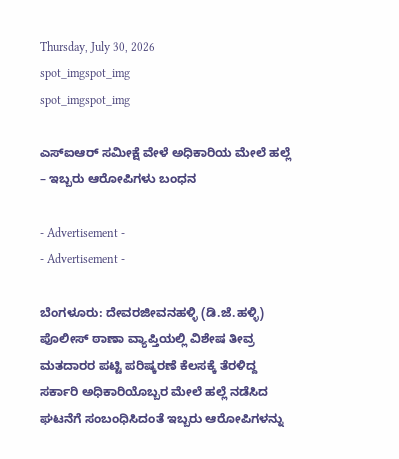Thursday, July 30, 2026
spot_imgspot_img
spot_imgspot_img

ಎಸ್‌ಐಆರ್‌ ಸಮೀಕ್ಷೆ ವೇಳೆ ಅಧಿಕಾರಿಯ ಮೇಲೆ ಹಲ್ಲೆ – ಇಬ್ಬರು ಆರೋಪಿಗಳು ಬಂಧನ

- Advertisement -
- Advertisement -

ಬೆಂಗಳೂರು: ದೇವರಜೀವನಹಳ್ಳಿ (ಡಿ.ಜೆ.ಹಳ್ಳಿ) ಪೊಲೀಸ್ ಠಾಣಾ ವ್ಯಾಪ್ತಿಯಲ್ಲಿ ವಿಶೇಷ ತೀವ್ರ ಮತದಾರರ ಪಟ್ಟಿ ಪರಿಷ್ಕರಣೆ ಕೆಲಸಕ್ಕೆ ತೆರಳಿದ್ದ ಸರ್ಕಾರಿ ಅಧಿಕಾರಿಯೊಬ್ಬರ ಮೇಲೆ ಹಲ್ಲೆ ನಡೆಸಿದ ಘಟನೆಗೆ ಸಂಬಂಧಿಸಿದಂತೆ ಇಬ್ಬರು ಆರೋಪಿಗಳನ್ನು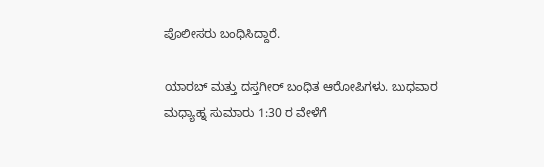ಪೊಲೀಸರು ಬಂಧಿಸಿದ್ದಾರೆ.

ಯಾರಬ್ ಮತ್ತು ದಸ್ತಗೀರ್ ಬಂಧಿತ ಆರೋಪಿಗಳು. ಬುಧವಾರ ಮಧ್ಯಾಹ್ನ ಸುಮಾರು 1:30 ರ ವೇಳೆಗೆ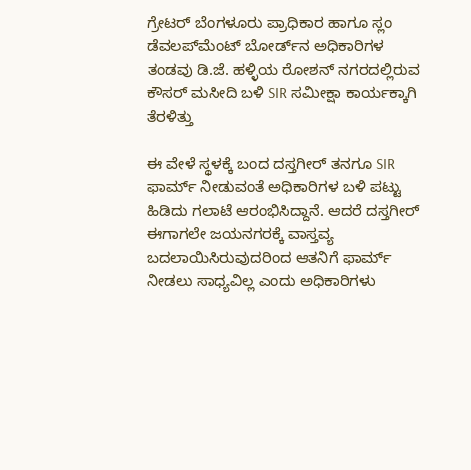ಗ್ರೇಟರ್ ಬೆಂಗಳೂರು ಪ್ರಾಧಿಕಾರ ಹಾಗೂ ಸ್ಲಂ ಡೆವಲಪ್‌ಮೆಂಟ್ ಬೋರ್ಡ್‌ನ ಅಧಿಕಾರಿಗಳ ತಂಡವು ಡಿ.ಜೆ. ಹಳ್ಳಿಯ ರೋಶನ್ ನಗರದಲ್ಲಿರುವ ಕೌಸರ್ ಮಸೀದಿ ಬಳಿ SIR ಸಮೀಕ್ಷಾ ಕಾರ್ಯಕ್ಕಾಗಿ ತೆರಳಿತ್ತು

ಈ ವೇಳೆ ಸ್ಥಳಕ್ಕೆ ಬಂದ ದಸ್ತಗೀರ್ ತನಗೂ SIR ಫಾರ್ಮ್ ನೀಡುವಂತೆ ಅಧಿಕಾರಿಗಳ ಬಳಿ ಪಟ್ಟು ಹಿಡಿದು ಗಲಾಟೆ ಆರಂಭಿಸಿದ್ದಾನೆ. ಆದರೆ ದಸ್ತಗೀರ್ ಈಗಾಗಲೇ ಜಯನಗರಕ್ಕೆ ವಾಸ್ತವ್ಯ ಬದಲಾಯಿಸಿರುವುದರಿಂದ ಆತನಿಗೆ ಫಾರ್ಮ್ ನೀಡಲು ಸಾಧ್ಯವಿಲ್ಲ ಎಂದು ಅಧಿಕಾರಿಗಳು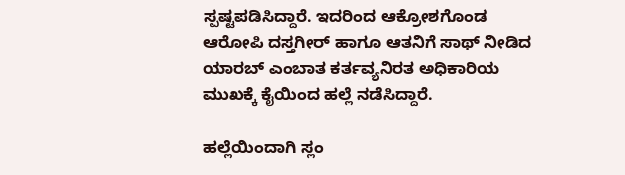ಸ್ಪಷ್ಟಪಡಿಸಿದ್ದಾರೆ. ಇದರಿಂದ ಆಕ್ರೋಶಗೊಂಡ ಆರೋಪಿ ದಸ್ತಗೀರ್ ಹಾಗೂ ಆತನಿಗೆ ಸಾಥ್ ನೀಡಿದ ಯಾರಬ್ ಎಂಬಾತ ಕರ್ತವ್ಯನಿರತ ಅಧಿಕಾರಿಯ ಮುಖಕ್ಕೆ ಕೈಯಿಂದ ಹಲ್ಲೆ ನಡೆಸಿದ್ದಾರೆ.

ಹಲ್ಲೆಯಿಂದಾಗಿ ಸ್ಲಂ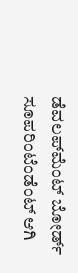ಡೆವಲಪ್‌ಮೆಂಟ್ ಬೋರ್ಡ್ ಸೂಪರಿಂಟೆಂಡೆಂಟ್ ಆಗಿ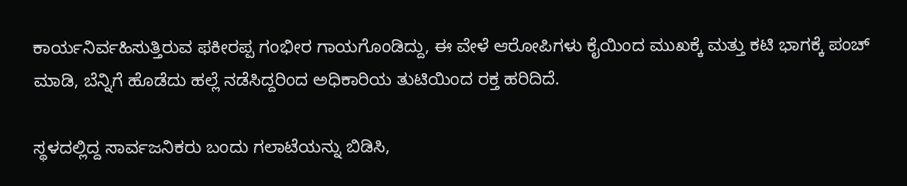ಕಾರ್ಯನಿರ್ವಹಿಸುತ್ತಿರುವ ಫಕೀರಪ್ಪ ಗಂಭೀರ ಗಾಯಗೊಂಡಿದ್ದು, ಈ ವೇಳೆ ಆರೋಪಿಗಳು ಕೈಯಿಂದ ಮುಖಕ್ಕೆ ಮತ್ತು ಕಟಿ ಭಾಗಕ್ಕೆ ಪಂಚ್ ಮಾಡಿ, ಬೆನ್ನಿಗೆ ಹೊಡೆದು ಹಲ್ಲೆ ನಡೆಸಿದ್ದರಿಂದ ಅಧಿಕಾರಿಯ ತುಟಿಯಿಂದ ರಕ್ತ ಹರಿದಿದೆ.

ಸ್ಥಳದಲ್ಲಿದ್ದ ಸಾರ್ವಜನಿಕರು ಬಂದು ಗಲಾಟೆಯನ್ನು ಬಿಡಿಸಿ,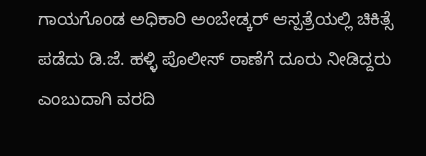ಗಾಯಗೊಂಡ ಅಧಿಕಾರಿ ಅಂಬೇಡ್ಕರ್ ಆಸ್ಪತ್ರೆಯಲ್ಲಿ ಚಿಕಿತ್ಸೆ ಪಡೆದು ಡಿ.ಜೆ. ಹಳ್ಳಿ ಪೊಲೀಸ್ ಠಾಣೆಗೆ ದೂರು ನೀಡಿದ್ದರು ಎಂಬುದಾಗಿ ವರದಿ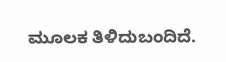ಮೂಲಕ ತಿಳಿದುಬಂದಿದೆ.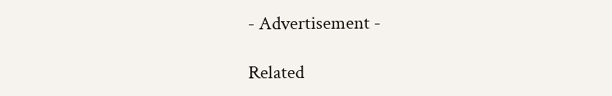- Advertisement -

Related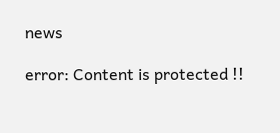news

error: Content is protected !!